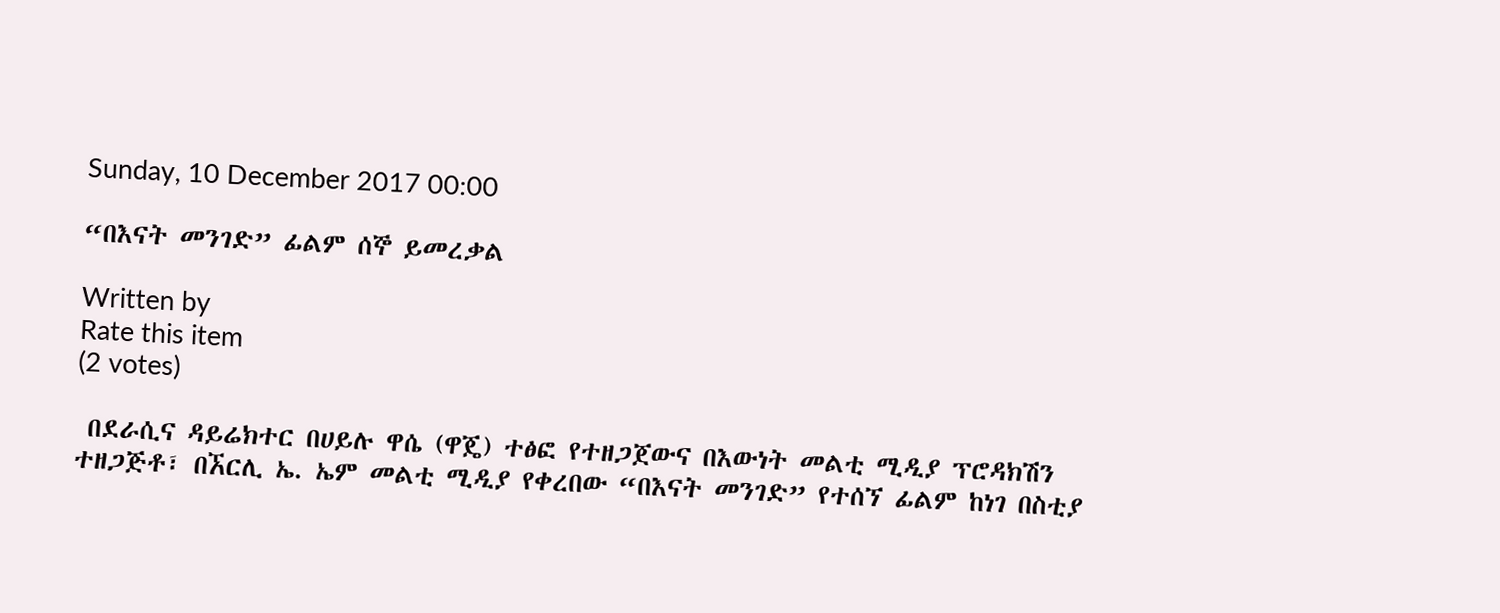Sunday, 10 December 2017 00:00

“በእናት መንገድ” ፊልም ሰኞ ይመረቃል

Written by
Rate this item
(2 votes)

 በደራሲና ዳይሬክተር በሀይሉ ዋሴ (ዋጄ) ተፅፎ የተዘጋጀውና በእውነት መልቲ ሚዲያ ፕሮዳክሽን ተዘጋጅቶ፣ በኧርሊ ኤ. ኤም መልቲ ሚዲያ የቀረበው “በእናት መንገድ” የተሰኘ ፊልም ከነገ በስቲያ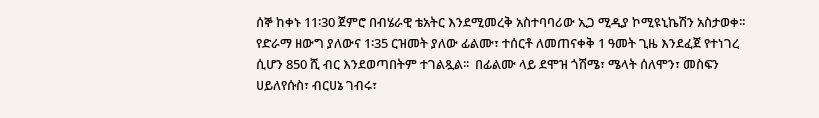ሰኞ ከቀኑ 11፡30 ጀምሮ በብሄራዊ ቴአትር እንደሚመረቅ አስተባባሪው ኢጋ ሚዲያ ኮሚዩኒኬሽን አስታወቀ፡፡
የድራማ ዘውግ ያለውና 1፡35 ርዝመት ያለው ፊልሙ፣ ተሰርቶ ለመጠናቀቅ 1 ዓመት ጊዜ እንደፈጀ የተነገረ ሲሆን 850 ሺ ብር እንደወጣበትም ተገልጿል፡፡  በፊልሙ ላይ ደሞዝ ጎሽሜ፣ ሜላት ሰለሞን፣ መስፍን ሀይለየሱስ፣ ብርሀኔ ገብሩ፣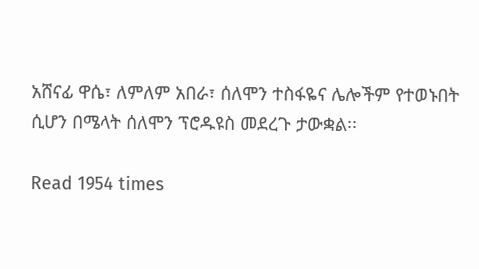አሸናፊ ዋሴ፣ ለምለም አበራ፣ ሰለሞን ተስፋዬና ሌሎችም የተወኑበት ሲሆን በሜላት ሰለሞን ፕሮዱዩስ መደረጉ ታውቋል፡፡

Read 1954 times